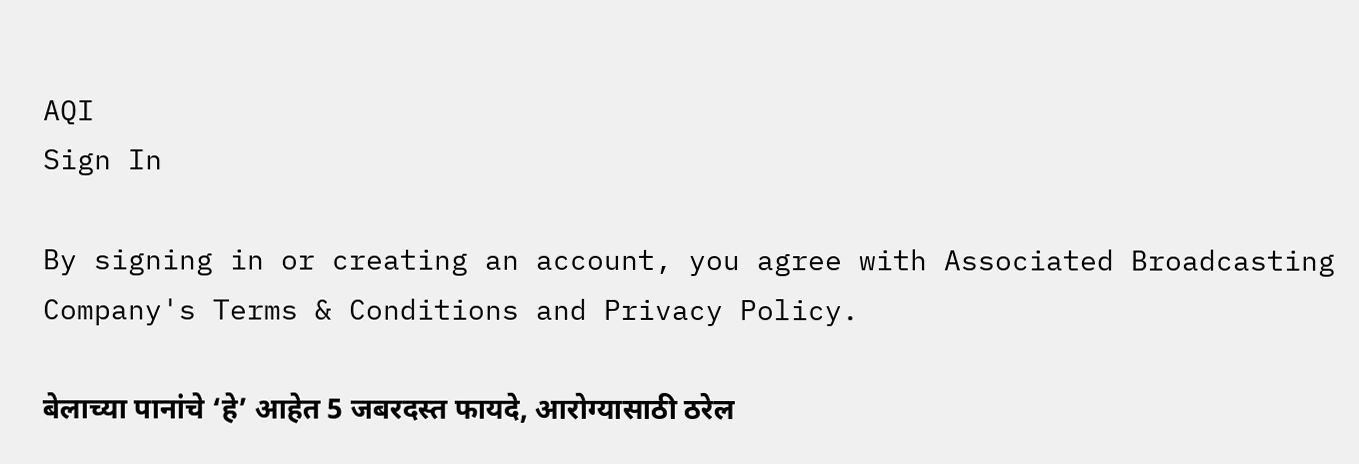AQI
Sign In

By signing in or creating an account, you agree with Associated Broadcasting Company's Terms & Conditions and Privacy Policy.

बेलाच्या पानांचे ‘हे’ आहेत 5 जबरदस्त फायदे, आरोग्यासाठी ठरेल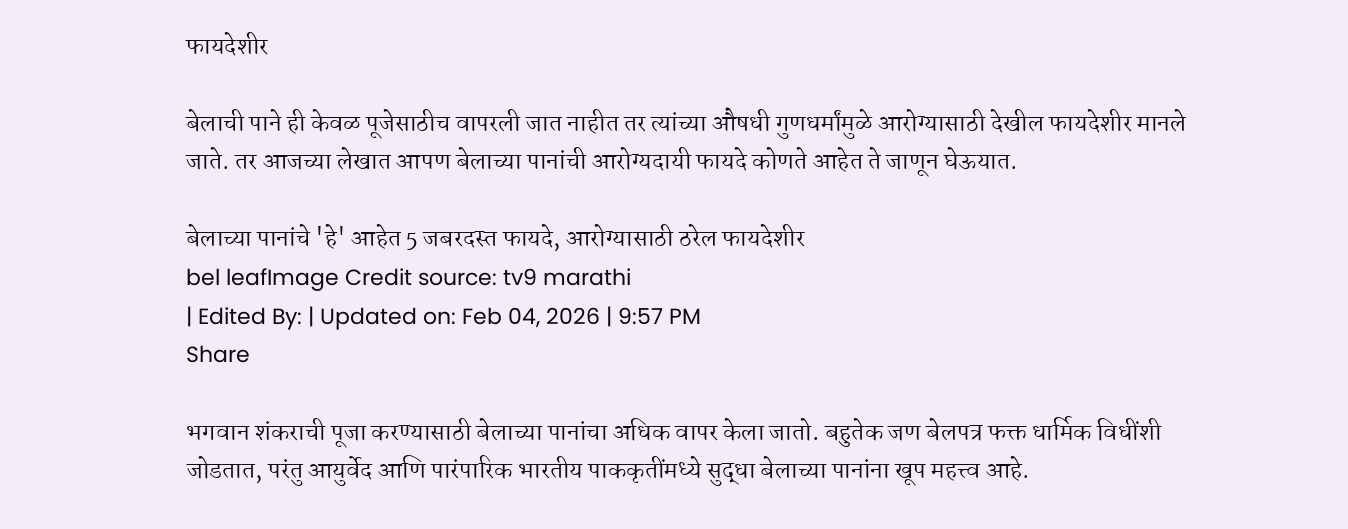फायदेशीर

बेलाची पाने ही केवळ पूजेसाठीच वापरली जात नाहीत तर त्यांच्या औषधी गुणधर्मांमुळे आरोग्यासाठी देखील फायदेशीर मानले जाते. तर आजच्या लेखात आपण बेलाच्या पानांची आरोग्यदायी फायदे कोणते आहेत ते जाणून घेऊयात.

बेलाच्या पानांचे 'हे' आहेत 5 जबरदस्त फायदे, आरोग्यासाठी ठरेल फायदेशीर
bel leafImage Credit source: tv9 marathi
| Edited By: | Updated on: Feb 04, 2026 | 9:57 PM
Share

भगवान शंकराची पूजा करण्यासाठी बेलाच्या पानांचा अधिक वापर केला जातो. बहुतेक जण बेलपत्र फक्त धार्मिक विधींशी जोडतात, परंतु आयुर्वेद आणि पारंपारिक भारतीय पाककृतींमध्ये सुद्धा बेलाच्या पानांना खूप महत्त्व आहे.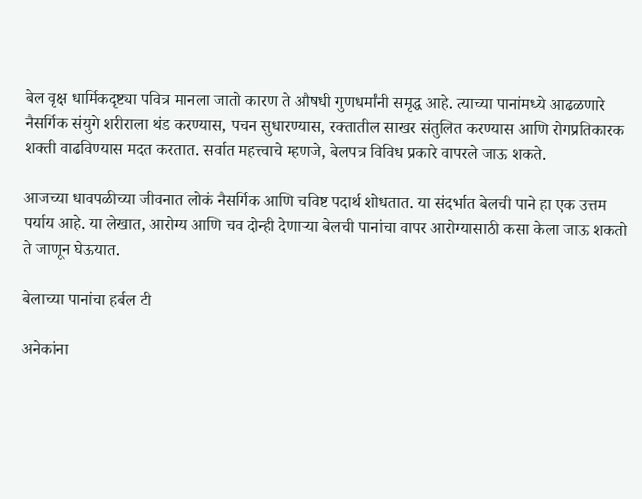बेल वृक्ष धार्मिकदृष्ट्या पवित्र मानला जातो कारण ते औषधी गुणधर्मांनी समृद्ध आहे. त्याच्या पानांमध्ये आढळणारे नैसर्गिक संयुगे शरीराला थंड करण्यास, पचन सुधारण्यास, रक्तातील साखर संतुलित करण्यास आणि रोगप्रतिकारक शक्ती वाढविण्यास मदत करतात. सर्वात महत्त्वाचे म्हणजे, बेलपत्र विविध प्रकारे वापरले जाऊ शकते.

आजच्या धावपळीच्या जीवनात लोकं नैसर्गिक आणि चविष्ट पदार्थ शोधतात. या संदर्भात बेलची पाने हा एक उत्तम पर्याय आहे. या लेखात, आरोग्य आणि चव दोन्ही देणाऱ्या बेलची पानांचा वापर आरोग्यासाठी कसा केला जाऊ शकतो ते जाणून घेऊयात.

बेलाच्या पानांचा हर्बल टी

अनेकांना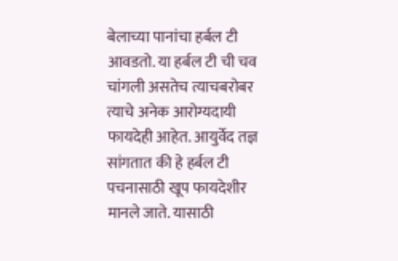बेलाच्या पानांचा हर्बल टी आवडतो. या हर्बल टी ची चव चांगली असतेच त्याचबरोबर त्याचे अनेक आरोग्यदायी फायदेही आहेत. आयुर्वेद तज्ञ सांगतात की हे हर्बल टी पचनासाठी खूप फायदेशीर मानले जाते. यासाठी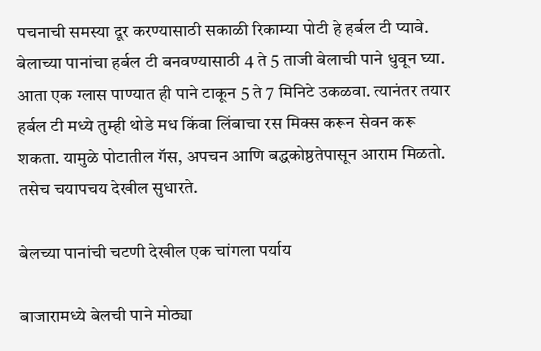पचनाची समस्या दूर करण्यासाठी सकाळी रिकाम्या पोटी हे हर्बल टी प्यावे. बेलाच्या पानांचा हर्बल टी बनवण्यासाठी 4 ते 5 ताजी बेलाची पाने धुवून घ्या. आता एक ग्लास पाण्यात ही पाने टाकून 5 ते 7 मिनिटे उकळवा. त्यानंतर तयार हर्बल टी मध्ये तुम्ही थोडे मध किंवा लिंबाचा रस मिक्स करून सेवन करू शकता. यामुळे पोटातील गॅस, अपचन आणि बद्धकोष्ठतेपासून आराम मिळतो. तसेच चयापचय देखील सुधारते.

बेलच्या पानांची चटणी देखील एक चांगला पर्याय

बाजारामध्ये बेलची पाने मोठ्या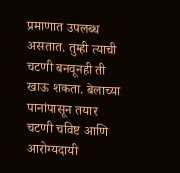प्रमाणात उपलब्ध असतात. तुम्ही त्याची चटणी बनवूनही ती खाऊ शकता. बेलाच्या पानांपासून तयार चटणी चविष्ट आणि आरोग्यदायी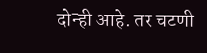दोन्ही आहे. तर चटणी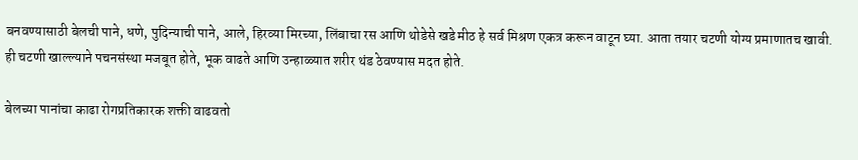बनवण्यासाठी बेलची पाने, धणे, पुदिन्याची पाने, आले, हिरव्या मिरच्या, लिंबाचा रस आणि थोडेसे खडे मीठ हे सर्व मिश्रण एकत्र करून वाटून घ्या. आता तयार चटणी योग्य प्रमाणातच खावी. ही चटणी खाल्ल्याने पचनसंस्था मजबूत होते, भूक वाढते आणि उन्हाळ्यात शरीर थंड ठेवण्यास मदत होते.

बेलच्या पानांचा काढा रोगप्रतिकारक शक्ती वाढवतो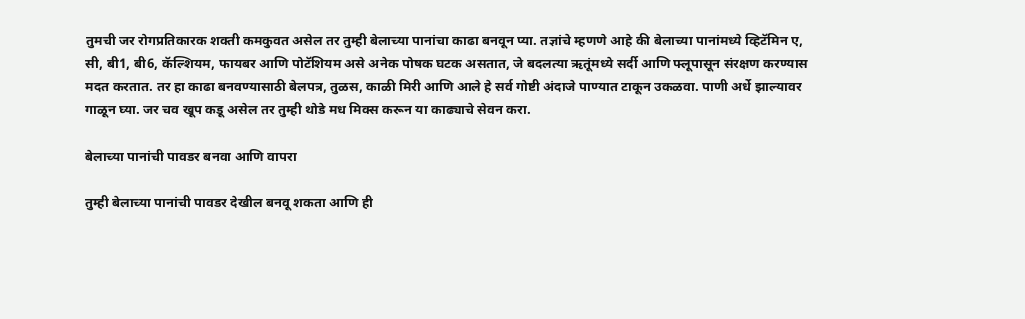तुमची जर रोगप्रतिकारक शक्ती कमकुवत असेल तर तुम्ही बेलाच्या पानांचा काढा बनवून प्या. तज्ञांचे म्हणणे आहे की बेलाच्या पानांमध्ये व्हिटॅमिन ए, सी, बी1, बी6, कॅल्शियम, फायबर आणि पोटॅशियम असे अनेक पोषक घटक असतात, जे बदलत्या ऋतूंमध्ये सर्दी आणि फ्लूपासून संरक्षण करण्यास मदत करतात. तर हा काढा बनवण्यासाठी बेलपत्र, तुळस, काळी मिरी आणि आले हे सर्व गोष्टी अंदाजे पाण्यात टाकून उकळवा. पाणी अर्धे झाल्यावर गाळून घ्या. जर चव खूप कडू असेल तर तुम्ही थोडे मध मिक्स करून या काढ्याचे सेवन करा.

बेलाच्या पानांची पावडर बनवा आणि वापरा

तुम्ही बेलाच्या पानांची पावडर देखील बनवू शकता आणि ही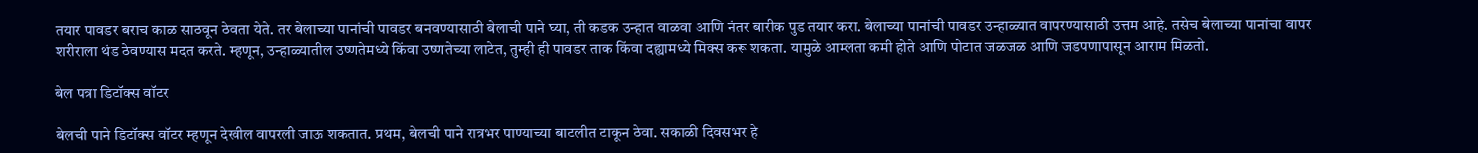तयार पावडर बराच काळ साठवून ठेवता येते. तर बेलाच्या पानांची पावडर बनवण्यासाठी बेलाची पाने घ्या, ती कडक उन्हात वाळवा आणि नंतर बारीक पुड तयार करा. बेलाच्या पानांची पावडर उन्हाळ्यात वापरण्यासाठी उत्तम आहे. तसेच बेलाच्या पानांचा वापर शरीराला थंड ठेवण्यास मदत करते. म्हणून, उन्हाळ्यातील उष्णतेमध्ये किंवा उष्णतेच्या लाटेत, तुम्ही ही पावडर ताक किंवा दह्यामध्ये मिक्स करू शकता. यामुळे आम्लता कमी होते आणि पोटात जळजळ आणि जडपणापासून आराम मिळतो.

बेल पत्रा डिटॉक्स वॉटर

बेलची पाने डिटॉक्स वॉटर म्हणून देखील वापरली जाऊ शकतात. प्रथम, बेलची पाने रात्रभर पाण्याच्या बाटलीत टाकून ठेवा. सकाळी दिवसभर हे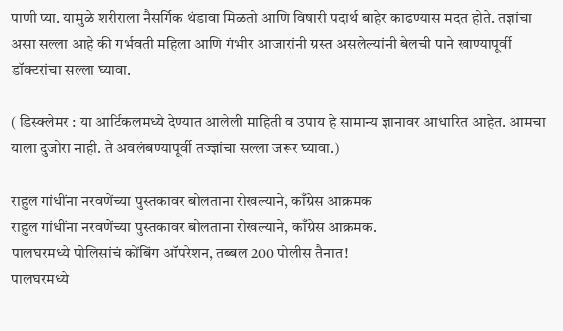पाणी प्या. यामुळे शरीराला नैसर्गिक थंडावा मिळतो आणि विषारी पदार्थ बाहेर काढण्यास मदत होते. तज्ञांचा असा सल्ला आहे की गर्भवती महिला आणि गंभीर आजारांनी ग्रस्त असलेल्यांनी बेलची पाने खाण्यापूर्वी डॉक्टरांचा सल्ला घ्यावा.

( डिस्क्लेमर : या आर्टिकलमध्ये देण्यात आलेली माहिती व उपाय हे सामान्य ज्ञानावर आधारित आहेत. आमचा याला दुजोरा नाही. ते अवलंबण्यापूर्वी तज्ज्ञांचा सल्ला जरूर घ्यावा.)

राहुल गांधींना नरवणेंच्या पुस्तकावर बोलताना रोखल्याने, काँग्रेस आक्रमक
राहुल गांधींना नरवणेंच्या पुस्तकावर बोलताना रोखल्याने, काँग्रेस आक्रमक.
पालघरमध्ये पोलिसांचं कोंबिंग ऑपरेशन, तब्बल 200 पोलीस तैनात!
पालघरमध्ये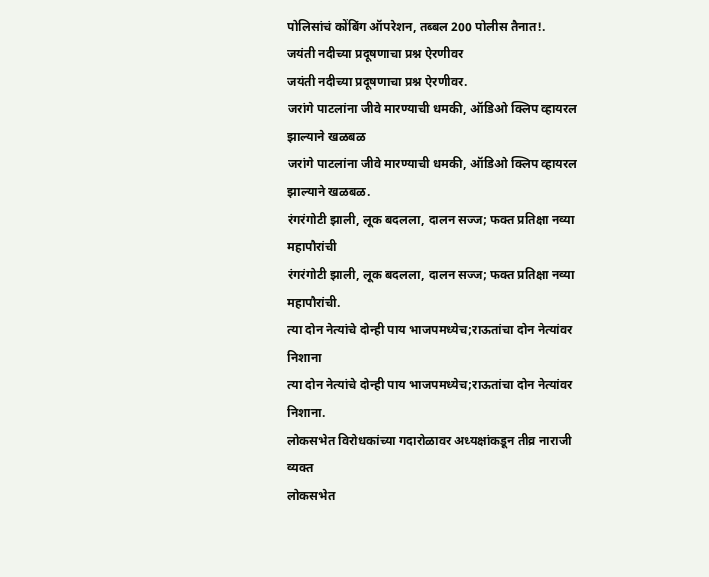पोलिसांचं कोंबिंग ऑपरेशन, तब्बल 200 पोलीस तैनात!.
जयंती नदीच्या प्रदूषणाचा प्रश्न ऐरणीवर
जयंती नदीच्या प्रदूषणाचा प्रश्न ऐरणीवर.
जरांगे पाटलांना जीवे मारण्याची धमकी, ऑडिओ क्लिप व्हायरल झाल्याने खळबळ
जरांगे पाटलांना जीवे मारण्याची धमकी, ऑडिओ क्लिप व्हायरल झाल्याने खळबळ.
रंगरंगोटी झाली, लूक बदलला, दालन सज्ज; फक्त प्रतिक्षा नव्या महापौरांची
रंगरंगोटी झाली, लूक बदलला, दालन सज्ज; फक्त प्रतिक्षा नव्या महापौरांची.
त्या दोन नेत्यांचे दोन्ही पाय भाजपमध्येच;राऊतांचा दोन नेत्यांवर निशाना
त्या दोन नेत्यांचे दोन्ही पाय भाजपमध्येच;राऊतांचा दोन नेत्यांवर निशाना.
लोकसभेत विरोधकांच्या गदारोळावर अध्यक्षांकडून तीव्र नाराजी व्यक्त
लोकसभेत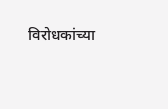विरोधकांच्या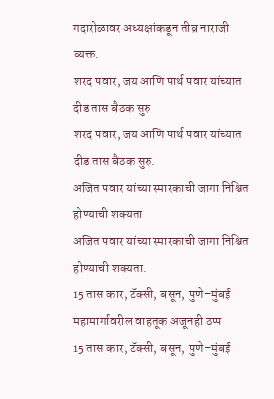गदारोळावर अध्यक्षांकडून तीव्र नाराजी व्यक्त.
शरद पवार, जय आणि पार्थ पवार यांच्यात दीड तास बैठक सुरु
शरद पवार, जय आणि पार्थ पवार यांच्यात दीड तास बैठक सुरु.
अजित पवार यांच्या स्मारकाची जागा निश्चित होण्याची शक्यता
अजित पवार यांच्या स्मारकाची जागा निश्चित होण्याची शक्यता.
15 तास कार, टॅक्सी, बसून, पुणे–मुंबई महामार्गावरील वाहतूक अजूनही ठप्प
15 तास कार, टॅक्सी, बसून, पुणे–मुंबई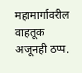महामार्गावरील वाहतूक अजूनही ठप्प.